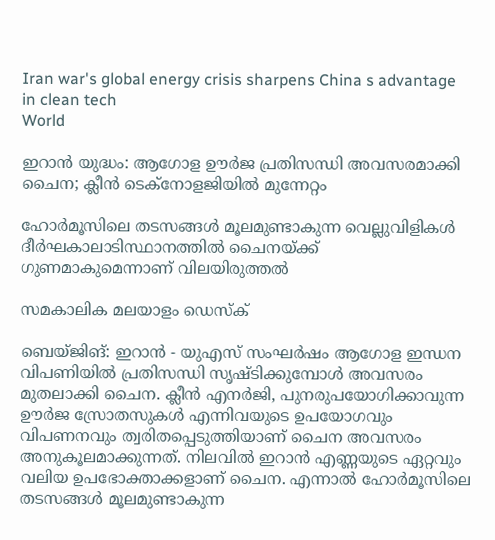Iran war's global energy crisis sharpens China s advantage in clean tech
World

ഇറാന്‍ യുദ്ധം: ആഗോള ഊര്‍ജ പ്രതിസന്ധി അവസരമാക്കി ചൈന; ക്ലീന്‍ ടെക്‌നോളജിയില്‍ മുന്നേറ്റം

ഹോര്‍മൂസിലെ തടസങ്ങള്‍ മൂലമുണ്ടാകുന്ന വെല്ലുവിളികള്‍ ദീര്‍ഘകാലാടിസ്ഥാനത്തില്‍ ചൈനയ്ക്ക് ഗുണമാകുമെന്നാണ് വിലയിരുത്തല്‍

സമകാലിക മലയാളം ഡെസ്ക്

ബെയ്ജിങ്: ഇറാന്‍ - യുഎസ് സംഘര്‍ഷം ആഗോള ഇന്ധന വിപണിയില്‍ പ്രതിസന്ധി സൃഷ്ടിക്കുമ്പോള്‍ അവസരം മുതലാക്കി ചൈന. ക്ലീന്‍ എനര്‍ജി, പുനരുപയോഗിക്കാവുന്ന ഊര്‍ജ സ്രോതസുകള്‍ എന്നിവയുടെ ഉപയോഗവും വിപണനവും ത്വരിതപ്പെടുത്തിയാണ് ചൈന അവസരം അനുകൂലമാക്കുന്നത്. നിലവില്‍ ഇറാന്‍ എണ്ണയുടെ ഏറ്റവും വലിയ ഉപഭോക്താക്കളാണ് ചൈന. എന്നാല്‍ ഹോര്‍മൂസിലെ തടസങ്ങള്‍ മൂലമുണ്ടാകുന്ന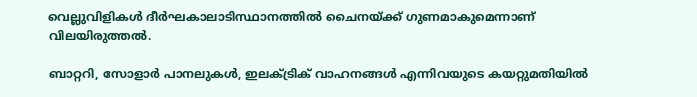വെല്ലുവിളികള്‍ ദീര്‍ഘകാലാടിസ്ഥാനത്തില്‍ ചൈനയ്ക്ക് ഗുണമാകുമെന്നാണ് വിലയിരുത്തല്‍.

ബാറ്ററി, സോളാര്‍ പാനലുകൾ, ഇലക്ട്രിക് വാഹനങ്ങൾ എന്നിവയുടെ കയറ്റുമതിയില്‍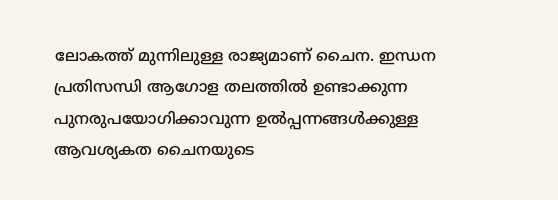ലോകത്ത് മുന്നിലുള്ള രാജ്യമാണ് ചൈന. ഇന്ധന പ്രതിസന്ധി ആഗോള തലത്തില്‍ ഉണ്ടാക്കുന്ന പുനരുപയോഗിക്കാവുന്ന ഉല്‍പ്പന്നങ്ങള്‍ക്കുള്ള ആവശ്യകത ചൈനയുടെ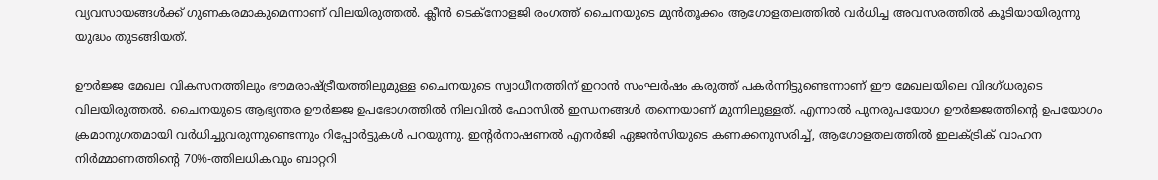വ്യവസായങ്ങള്‍ക്ക് ഗുണകരമാകുമെന്നാണ് വിലയിരുത്തല്‍. ക്ലീന്‍ ടെക്‌നോളജി രംഗത്ത് ചൈനയുടെ മുന്‍തൂക്കം ആഗോളതലത്തില്‍ വര്‍ധിച്ച അവസരത്തില്‍ കൂടിയായിരുന്നു യുദ്ധം തുടങ്ങിയത്.

ഊര്‍ജ്ജ മേഖല വികസനത്തിലും ഭൗമരാഷ്ട്രീയത്തിലുമുള്ള ചൈനയുടെ സ്വാധീനത്തിന് ഇറാന്‍ സംഘര്‍ഷം കരുത്ത് പകര്‍ന്നിട്ടുണ്ടെന്നാണ് ഈ മേഖലയിലെ വിദഗ്ധരുടെ വിലയിരുത്തല്‍. ചൈനയുടെ ആഭ്യന്തര ഊര്‍ജ്ജ ഉപഭോഗത്തില്‍ നിലവില്‍ ഫോസില്‍ ഇന്ധനങ്ങള്‍ തന്നെയാണ് മുന്നിലുള്ളത്. എന്നാല്‍ പുനരുപയോഗ ഊര്‍ജ്ജത്തിന്റെ ഉപയോഗം ക്രമാനുഗതമായി വര്‍ധിച്ചുവരുന്നുണ്ടെന്നും റിപ്പോര്‍ട്ടുകള്‍ പറയുന്നു. ഇന്റര്‍നാഷണല്‍ എനര്‍ജി ഏജന്‍സിയുടെ കണക്കനുസരിച്ച്, ആഗോളതലത്തില്‍ ഇലക്ട്രിക് വാഹന നിര്‍മ്മാണത്തിന്റെ 70%-ത്തിലധികവും ബാറ്ററി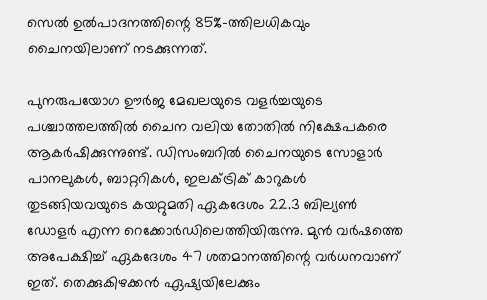സെല്‍ ഉല്‍പാദനത്തിന്റെ 85%-ത്തിലധികവും ചൈനയിലാണ് നടക്കുന്നത്.

പുനരുപയോഗ ഊര്‍ജ മേഖലയുടെ വളര്‍ച്ചയുടെ പശ്ചാത്തലത്തില്‍ ചൈന വലിയ തോതില്‍ നിക്ഷേപകരെ ആകര്‍ഷിക്കുന്നുണ്ട്. ഡിസംബറില്‍ ചൈനയുടെ സോളാര്‍ പാനലുകള്‍, ബാറ്ററികള്‍, ഇലക്ട്രിക് കാറുകള്‍ തുടങ്ങിയവയുടെ കയറ്റുമതി ഏകദേശം 22.3 ബില്യണ്‍ ഡോളര്‍ എന്ന റെക്കോര്‍ഡിലെത്തിയിരുന്നു. മുന്‍ വര്‍ഷത്തെ അപേക്ഷിച്ച് ഏകദേശം 47 ശതമാനത്തിന്റെ വര്‍ധനവാണ് ഇത്. തെക്കുകിഴക്കന്‍ ഏഷ്യയിലേക്കും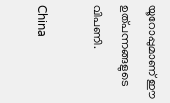യൂറോപ്പുമാണ് ഈ ഉത്പന്നങ്ങളുടെ വിപണി.

China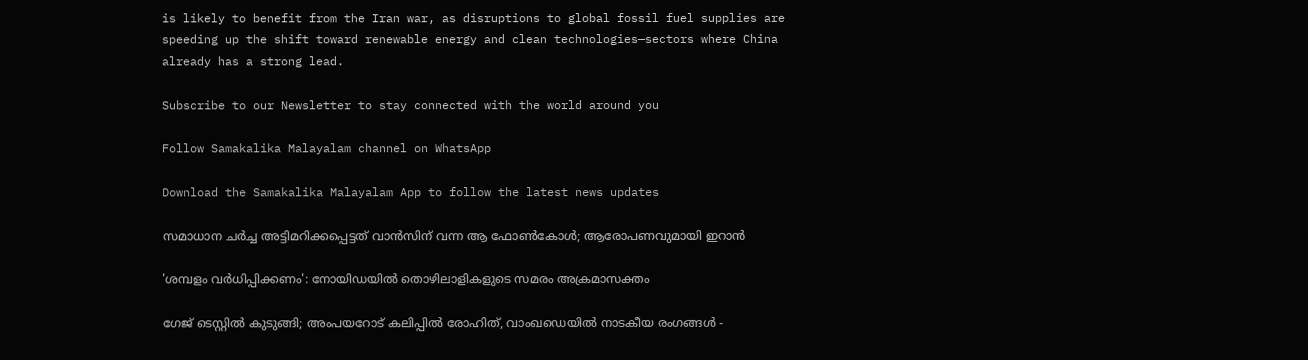is likely to benefit from the Iran war, as disruptions to global fossil fuel supplies are speeding up the shift toward renewable energy and clean technologies—sectors where China already has a strong lead.

Subscribe to our Newsletter to stay connected with the world around you

Follow Samakalika Malayalam channel on WhatsApp

Download the Samakalika Malayalam App to follow the latest news updates

സമാധാന ചര്‍ച്ച അട്ടിമറിക്കപ്പെട്ടത് വാന്‍സിന് വന്ന ആ ഫോണ്‍കോള്‍; ആരോപണവുമായി ഇറാന്‍

'ശമ്പളം വര്‍ധിപ്പിക്കണം': നോയിഡയില്‍ തൊഴിലാളികളുടെ സമരം അക്രമാസക്തം

ഗേജ് ടെസ്റ്റിൽ കുടുങ്ങി; അംപയറോട് കലിപ്പിൽ രോഹിത്, വാംഖഡെയിൽ നാടകീയ രംഗങ്ങൾ -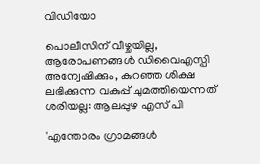വിഡിയോ

പൊലീസിന് വീഴ്ചയില്ല, ആരോപണങ്ങള്‍ ഡിവൈഎസ്പി അന്വേഷിക്കും, കുറഞ്ഞ ശിക്ഷ ലഭിക്കുന്ന വകുപ്പ് ചുമത്തിയെന്നത് ശരിയല്ല: ആലപ്പുഴ എസ് പി

'എന്തോരം ഗ്രാമങ്ങള്‍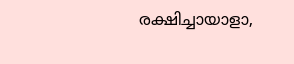രക്ഷിച്ചായാളാ,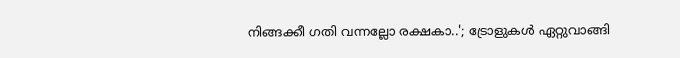നിങ്ങക്കീ ഗതി വന്നല്ലോ രക്ഷകാ..'; ട്രോളുകള്‍ ഏറ്റുവാങ്ങി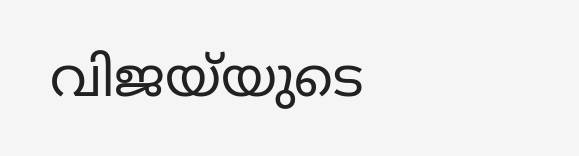വിജയ്‌യുടെ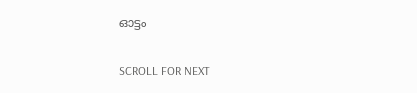ഓട്ടം

SCROLL FOR NEXT